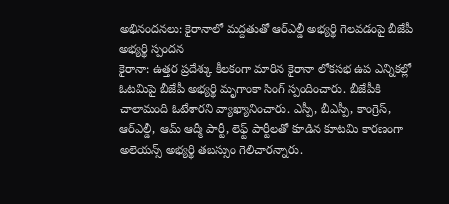అభినందనలు: కైరానాలో మద్దతుతో ఆర్ఎల్డీ అభ్యర్థి గెలవడంపై బీజేపీ అభ్యర్థి స్పందన
కైరానా: ఉత్తర ప్రదేశ్కు కీలకంగా మారిన కైరానా లోకసభ ఉప ఎన్నికల్లో ఓటమిపై బీజేపీ అభ్యర్థి మృగాంకా సింగ్ స్పందించారు. బీజేపీకి చాలామంది ఓటేశారని వ్యాఖ్యానించారు. ఎస్పీ, బీఎస్పీ, కాంగ్రెస్, ఆర్ఎల్డీ, ఆమ్ ఆద్మీ పార్టీ, లెఫ్ట్ పార్టీలతో కూడిన కూటమి కారణంగా అలెయన్స్ అభ్యర్థి తబస్సుం గెలిచారన్నారు.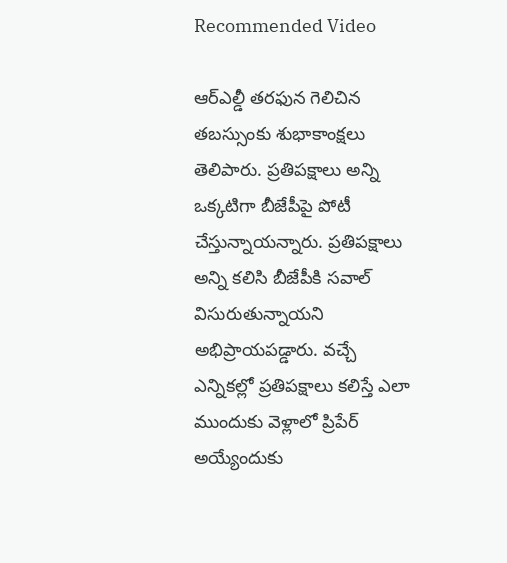Recommended Video

ఆర్ఎల్డీ తరఫున గెలిచిన తబస్సుంకు శుభాకాంక్షలు తెలిపారు. ప్రతిపక్షాలు అన్ని ఒక్కటిగా బీజేపీపై పోటీ చేస్తున్నాయన్నారు. ప్రతిపక్షాలు అన్ని కలిసి బీజేపీకి సవాల్ విసురుతున్నాయని అభిప్రాయపడ్డారు. వచ్చే ఎన్నికల్లో ప్రతిపక్షాలు కలిస్తే ఎలా ముందుకు వెళ్లాలో ప్రిపేర్ అయ్యేందుకు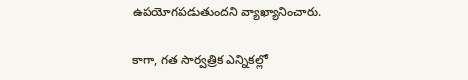ఉపయోగపడుతుందని వ్యాఖ్యానించారు.

కాగా, గత సార్వత్రిక ఎన్నికల్లో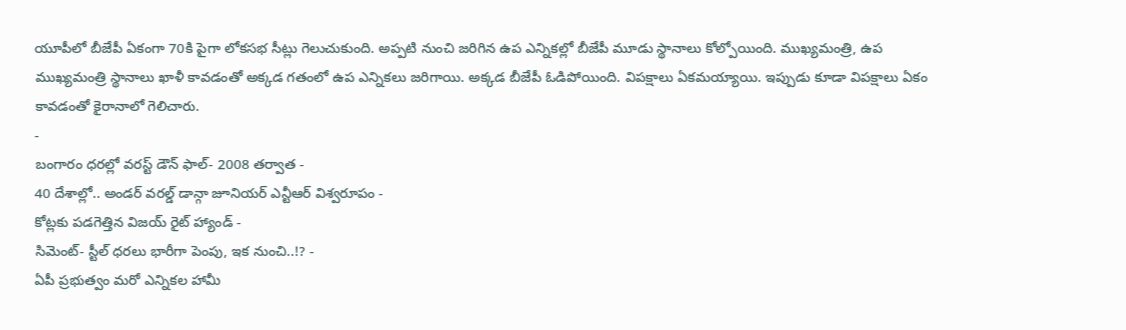యూపీలో బీజేపీ ఏకంగా 70కి పైగా లోకసభ సీట్లు గెలుచుకుంది. అప్పటి నుంచి జరిగిన ఉప ఎన్నికల్లో బీజేపీ మూడు స్థానాలు కోల్పోయింది. ముఖ్యమంత్రి, ఉప ముఖ్యమంత్రి స్థానాలు ఖాళీ కావడంతో అక్కడ గతంలో ఉప ఎన్నికలు జరిగాయి. అక్కడ బీజేపీ ఓడిపోయింది. విపక్షాలు ఏకమయ్యాయి. ఇప్పుడు కూడా విపక్షాలు ఏకం కావడంతో కైరానాలో గెలిచారు.
-
బంగారం ధరల్లో వరస్ట్ డౌన్ ఫాల్- 2008 తర్వాత -
40 దేశాల్లో.. అండర్ వరల్డ్ డాన్గా జూనియర్ ఎన్టీఆర్ విశ్వరూపం -
కోట్లకు పడగెత్తిన విజయ్ రైట్ హ్యాండ్ -
సిమెంట్- స్టీల్ ధరలు భారీగా పెంపు, ఇక నుంచి..!? -
ఏపీ ప్రభుత్వం మరో ఎన్నికల హామీ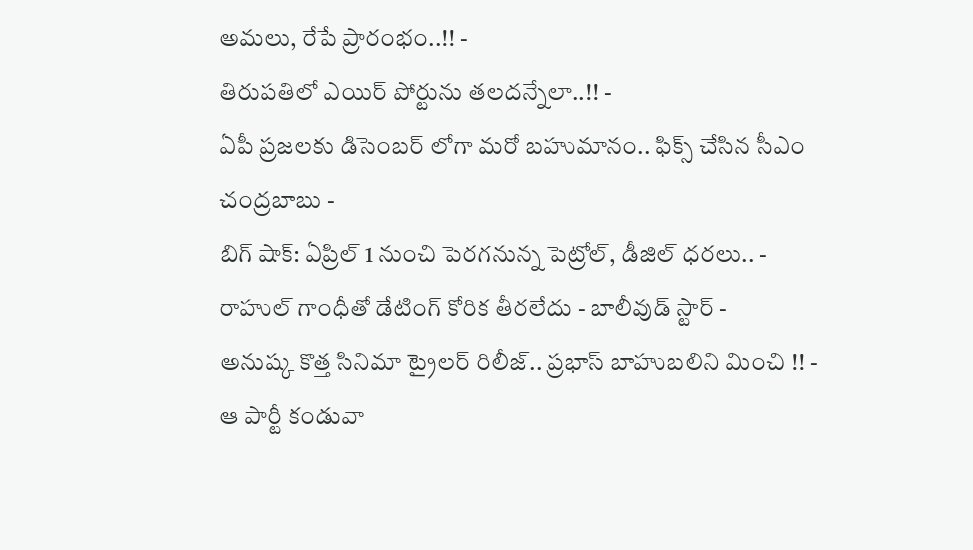అమలు, రేపే ప్రారంభం..!! -
తిరుపతిలో ఎయిర్ పోర్టును తలదన్నేలా..!! -
ఏపీ ప్రజలకు డిసెంబర్ లోగా మరో బహుమానం.. ఫిక్స్ చేసిన సీఎం చంద్రబాబు -
బిగ్ షాక్: ఏప్రిల్ 1 నుంచి పెరగనున్న పెట్రోల్, డీజిల్ ధరలు.. -
రాహుల్ గాంధీతో డేటింగ్ కోరిక తీరలేదు - బాలీవుడ్ స్టార్ -
అనుష్క కొత్త సినిమా ట్రైలర్ రిలీజ్.. ప్రభాస్ బాహుబలిని మించి !! -
ఆ పార్టీ కండువా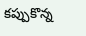కప్పుకొన్న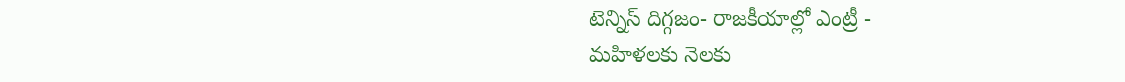టెన్నిస్ దిగ్గజం- రాజకీయాల్లో ఎంట్రీ -
మహిళలకు నెలకు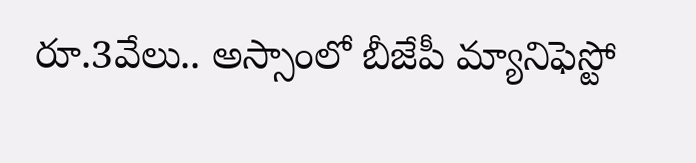రూ.3వేలు.. అస్సాంలో బీజేపీ మ్యానిఫెస్టో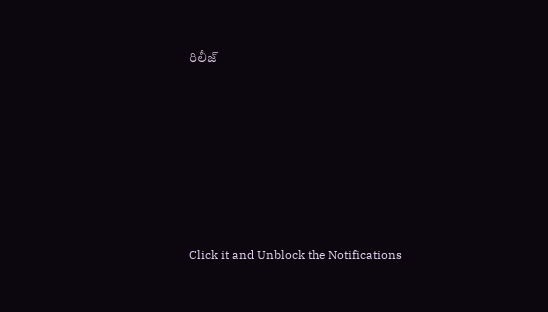రిలీజ్












Click it and Unblock the Notifications